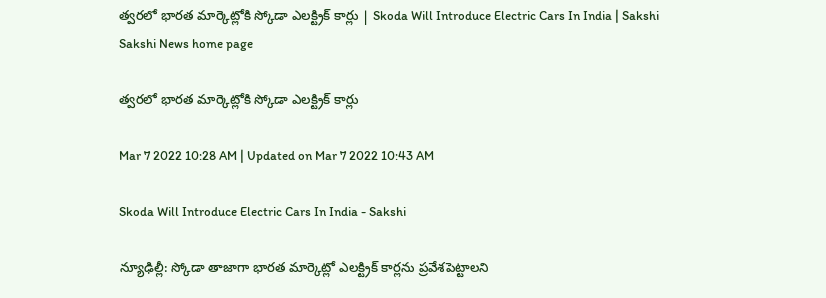త్వరలో భారత మార్కెట్లోకి స్కోడా ఎలక్ట్రిక్‌ కార్లు | Skoda Will Introduce Electric Cars In India | Sakshi
Sakshi News home page

త్వరలో భారత మార్కెట్లోకి స్కోడా ఎలక్ట్రిక్‌ కార్లు

Mar 7 2022 10:28 AM | Updated on Mar 7 2022 10:43 AM

Skoda Will Introduce Electric Cars In India - Sakshi

న్యూఢిల్లీ: స్కోడా తాజాగా భారత మార్కెట్లో ఎలక్ట్రిక్‌ కార్లను ప్రవేశపెట్టాలని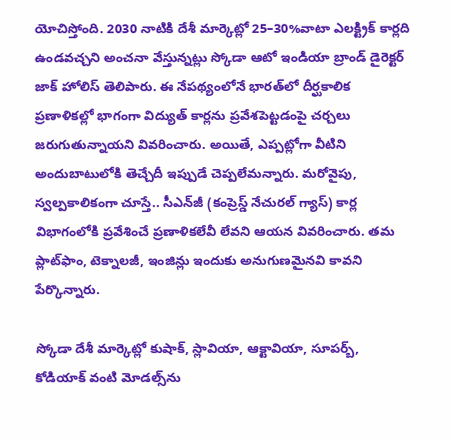యోచిస్తోంది. 2030 నాటికి దేశీ మార్కెట్లో 25–30%వాటా ఎలక్ట్రిక్‌ కార్లది ఉండవచ్చని అంచనా వేస్తున్నట్లు స్కోడా ఆటో ఇండియా బ్రాండ్‌ డైరెక్టర్‌ జాక్‌ హోలిస్‌ తెలిపారు. ఈ నేపథ్యంలోనే భారత్‌లో దీర్ఘకాలిక ప్రణాళికల్లో భాగంగా విద్యుత్‌ కార్లను ప్రవేశపెట్టడంపై చర్చలు జరుగుతున్నాయని వివరించారు. అయితే, ఎప్పట్లోగా వీటిని అందుబాటులోకి తెచ్చేదీ ఇప్పుడే చెప్పలేమన్నారు. మరోవైపు, స్వల్పకాలికంగా చూస్తే.. సీఎన్‌జీ (కంప్రెస్డ్‌ నేచురల్‌ గ్యాస్‌) కార్ల విభాగంలోకి ప్రవేశించే ప్రణాళికలేవీ లేవని ఆయన వివరించారు. తమ ప్లాట్‌ఫాం, టెక్నాలజీ, ఇంజిన్లు ఇందుకు అనుగుణమైనవి కావని పేర్కొన్నారు.

స్కోడా దేశీ మార్కెట్లో కుషాక్, స్లావియా, ఆక్టావియా, సూపర్బ్, కోడియాక్‌ వంటి మోడల్స్‌ను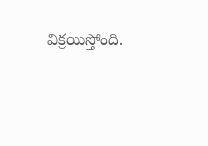విక్రయిస్తోంది.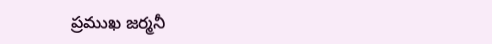ప్రముఖ జర్మనీ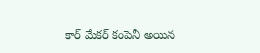కార్‌ మేకర్‌ కంపెనీ అయిన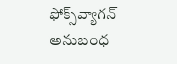ఫోక్స్‌వ్యాగన్‌ అనుబంధ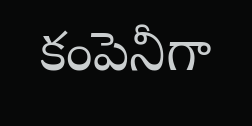కంపెనీగా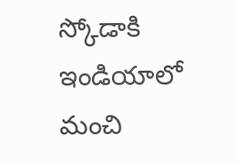స్కోడాకి ఇండియాలో మంచి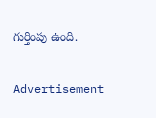గుర్తింపు ఉంది.


Advertisement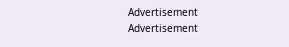Advertisement
Advertisement